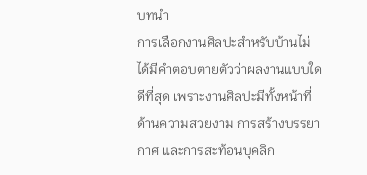บทนำ
การเลือกงานศิลปะสำหรับบ้านไม่ได้มีคำตอบตายตัวว่าผลงานแบบใดดีที่สุด เพราะงานศิลปะมีทั้งหน้าที่ด้านความสวยงาม การสร้างบรรยากาศ และการสะท้อนบุคลิก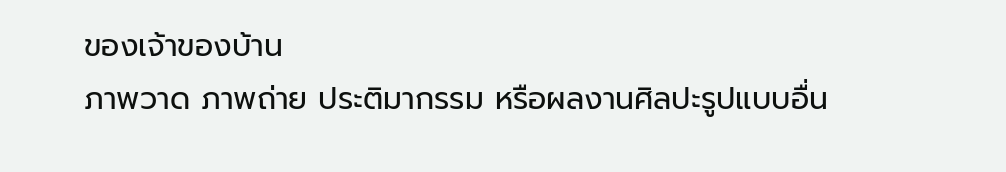ของเจ้าของบ้าน
ภาพวาด ภาพถ่าย ประติมากรรม หรือผลงานศิลปะรูปแบบอื่น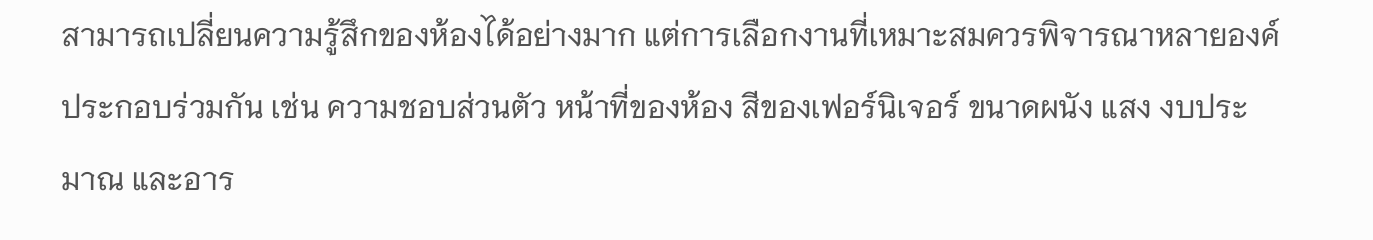สามารถเปลี่ยนความรู้สึกของห้องได้อย่างมาก แต่การเลือกงานที่เหมาะสมควรพิจารณาหลายองค์ประกอบร่วมกัน เช่น ความชอบส่วนตัว หน้าที่ของห้อง สีของเฟอร์นิเจอร์ ขนาดผนัง แสง งบประมาณ และอาร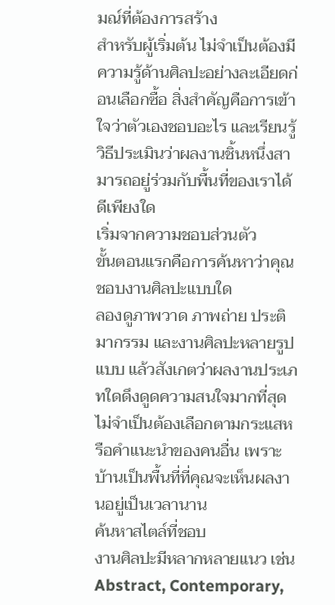มณ์ที่ต้องการสร้าง
สำหรับผู้เริ่มต้น ไม่จำเป็นต้องมีความรู้ด้านศิลปะอย่างละเอียดก่อนเลือกซื้อ สิ่งสำคัญคือการเข้าใจว่าตัวเองชอบอะไร และเรียนรู้วิธีประเมินว่าผลงานชิ้นหนึ่งสามารถอยู่ร่วมกับพื้นที่ของเราได้ดีเพียงใด
เริ่มจากความชอบส่วนตัว
ขั้นตอนแรกคือการค้นหาว่าคุณชอบงานศิลปะแบบใด
ลองดูภาพวาด ภาพถ่าย ประติมากรรม และงานศิลปะหลายรูปแบบ แล้วสังเกตว่าผลงานประเภทใดดึงดูดความสนใจมากที่สุด
ไม่จำเป็นต้องเลือกตามกระแสหรือคำแนะนำของคนอื่น เพราะบ้านเป็นพื้นที่ที่คุณจะเห็นผลงานอยู่เป็นเวลานาน
ค้นหาสไตล์ที่ชอบ
งานศิลปะมีหลากหลายแนว เช่น Abstract, Contemporary,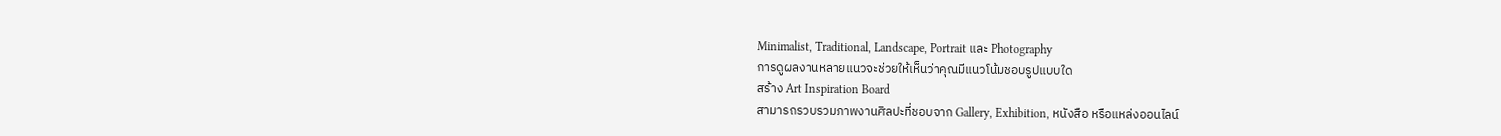Minimalist, Traditional, Landscape, Portrait และ Photography
การดูผลงานหลายแนวจะช่วยให้เห็นว่าคุณมีแนวโน้มชอบรูปแบบใด
สร้าง Art Inspiration Board
สามารถรวบรวมภาพงานศิลปะที่ชอบจาก Gallery, Exhibition, หนังสือ หรือแหล่งออนไลน์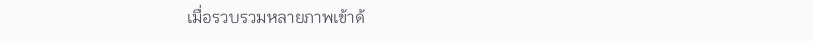เมื่อรวบรวมหลายภาพเข้าด้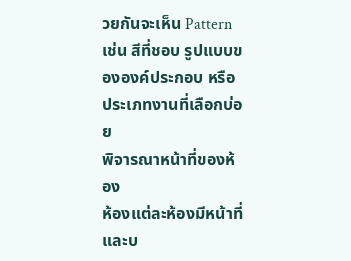วยกันจะเห็น Pattern เช่น สีที่ชอบ รูปแบบขององค์ประกอบ หรือประเภทงานที่เลือกบ่อย
พิจารณาหน้าที่ของห้อง
ห้องแต่ละห้องมีหน้าที่และบ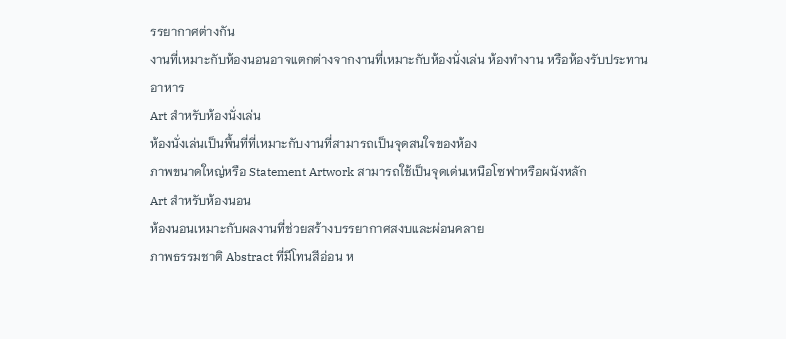รรยากาศต่างกัน
งานที่เหมาะกับห้องนอนอาจแตกต่างจากงานที่เหมาะกับห้องนั่งเล่น ห้องทำงาน หรือห้องรับประทานอาหาร
Art สำหรับห้องนั่งเล่น
ห้องนั่งเล่นเป็นพื้นที่ที่เหมาะกับงานที่สามารถเป็นจุดสนใจของห้อง
ภาพขนาดใหญ่หรือ Statement Artwork สามารถใช้เป็นจุดเด่นเหนือโซฟาหรือผนังหลัก
Art สำหรับห้องนอน
ห้องนอนเหมาะกับผลงานที่ช่วยสร้างบรรยากาศสงบและผ่อนคลาย
ภาพธรรมชาติ Abstract ที่มีโทนสีอ่อน ห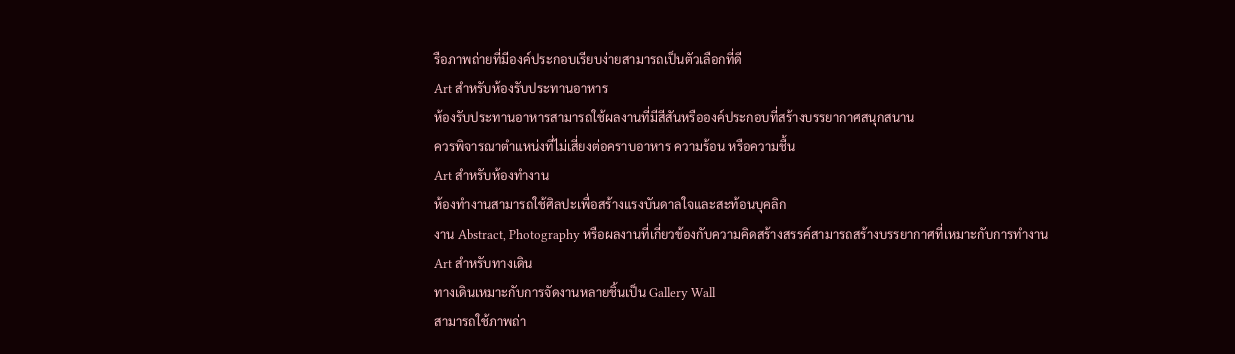รือภาพถ่ายที่มีองค์ประกอบเรียบง่ายสามารถเป็นตัวเลือกที่ดี
Art สำหรับห้องรับประทานอาหาร
ห้องรับประทานอาหารสามารถใช้ผลงานที่มีสีสันหรือองค์ประกอบที่สร้างบรรยากาศสนุกสนาน
ควรพิจารณาตำแหน่งที่ไม่เสี่ยงต่อคราบอาหาร ความร้อน หรือความชื้น
Art สำหรับห้องทำงาน
ห้องทำงานสามารถใช้ศิลปะเพื่อสร้างแรงบันดาลใจและสะท้อนบุคลิก
งาน Abstract, Photography หรือผลงานที่เกี่ยวข้องกับความคิดสร้างสรรค์สามารถสร้างบรรยากาศที่เหมาะกับการทำงาน
Art สำหรับทางเดิน
ทางเดินเหมาะกับการจัดงานหลายชิ้นเป็น Gallery Wall
สามารถใช้ภาพถ่า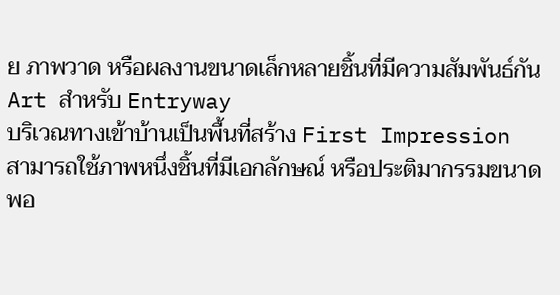ย ภาพวาด หรือผลงานขนาดเล็กหลายชิ้นที่มีความสัมพันธ์กัน
Art สำหรับ Entryway
บริเวณทางเข้าบ้านเป็นพื้นที่สร้าง First Impression
สามารถใช้ภาพหนึ่งชิ้นที่มีเอกลักษณ์ หรือประติมากรรมขนาดพอ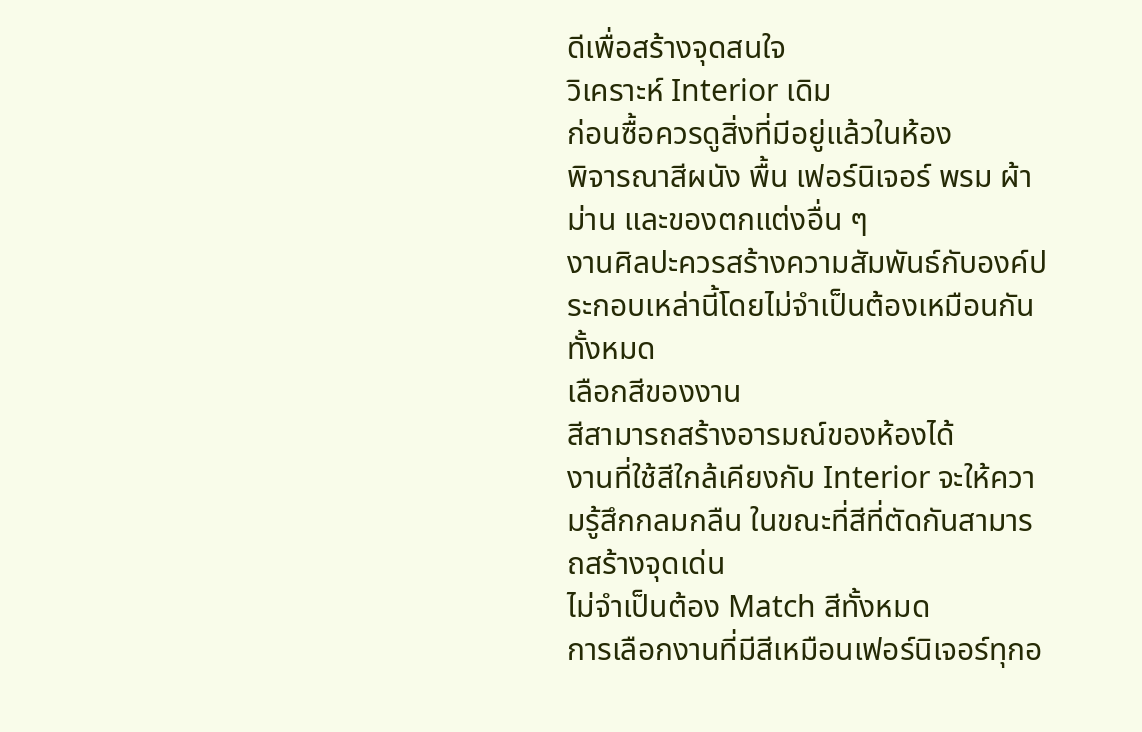ดีเพื่อสร้างจุดสนใจ
วิเคราะห์ Interior เดิม
ก่อนซื้อควรดูสิ่งที่มีอยู่แล้วในห้อง
พิจารณาสีผนัง พื้น เฟอร์นิเจอร์ พรม ผ้าม่าน และของตกแต่งอื่น ๆ
งานศิลปะควรสร้างความสัมพันธ์กับองค์ประกอบเหล่านี้โดยไม่จำเป็นต้องเหมือนกันทั้งหมด
เลือกสีของงาน
สีสามารถสร้างอารมณ์ของห้องได้
งานที่ใช้สีใกล้เคียงกับ Interior จะให้ความรู้สึกกลมกลืน ในขณะที่สีที่ตัดกันสามารถสร้างจุดเด่น
ไม่จำเป็นต้อง Match สีทั้งหมด
การเลือกงานที่มีสีเหมือนเฟอร์นิเจอร์ทุกอ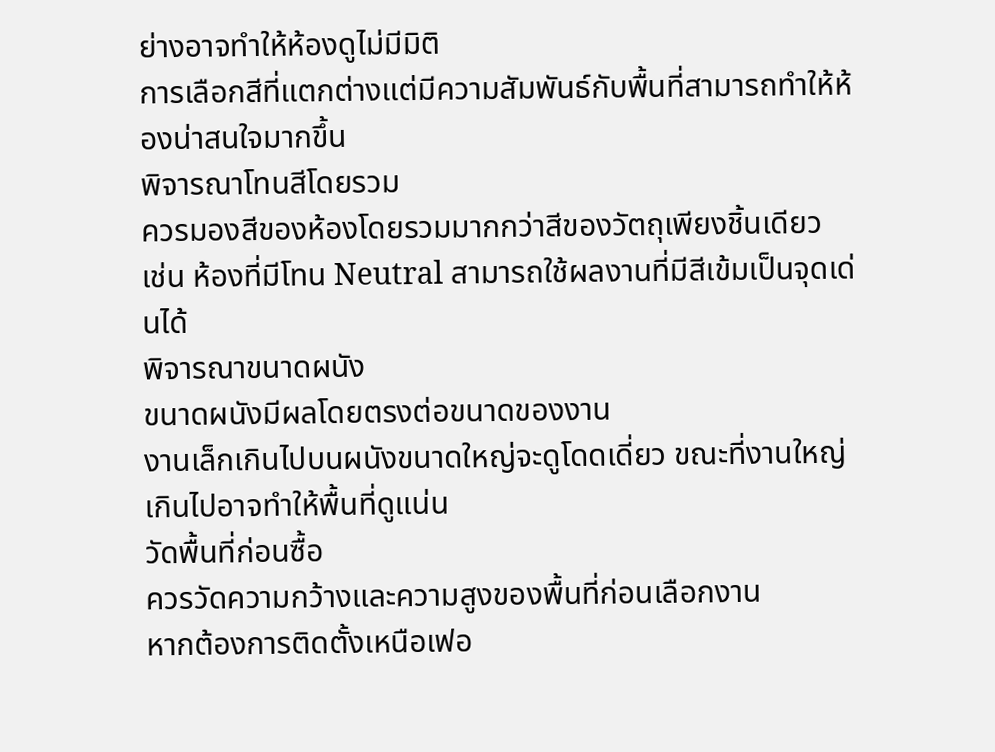ย่างอาจทำให้ห้องดูไม่มีมิติ
การเลือกสีที่แตกต่างแต่มีความสัมพันธ์กับพื้นที่สามารถทำให้ห้องน่าสนใจมากขึ้น
พิจารณาโทนสีโดยรวม
ควรมองสีของห้องโดยรวมมากกว่าสีของวัตถุเพียงชิ้นเดียว
เช่น ห้องที่มีโทน Neutral สามารถใช้ผลงานที่มีสีเข้มเป็นจุดเด่นได้
พิจารณาขนาดผนัง
ขนาดผนังมีผลโดยตรงต่อขนาดของงาน
งานเล็กเกินไปบนผนังขนาดใหญ่จะดูโดดเดี่ยว ขณะที่งานใหญ่เกินไปอาจทำให้พื้นที่ดูแน่น
วัดพื้นที่ก่อนซื้อ
ควรวัดความกว้างและความสูงของพื้นที่ก่อนเลือกงาน
หากต้องการติดตั้งเหนือเฟอ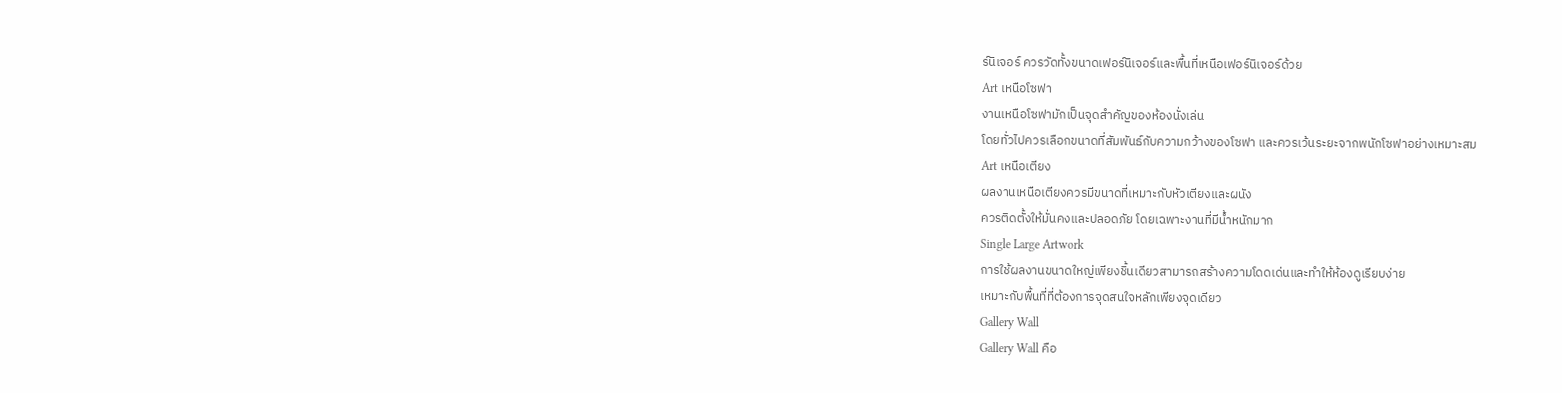ร์นิเจอร์ ควรวัดทั้งขนาดเฟอร์นิเจอร์และพื้นที่เหนือเฟอร์นิเจอร์ด้วย
Art เหนือโซฟา
งานเหนือโซฟามักเป็นจุดสำคัญของห้องนั่งเล่น
โดยทั่วไปควรเลือกขนาดที่สัมพันธ์กับความกว้างของโซฟา และควรเว้นระยะจากพนักโซฟาอย่างเหมาะสม
Art เหนือเตียง
ผลงานเหนือเตียงควรมีขนาดที่เหมาะกับหัวเตียงและผนัง
ควรติดตั้งให้มั่นคงและปลอดภัย โดยเฉพาะงานที่มีน้ำหนักมาก
Single Large Artwork
การใช้ผลงานขนาดใหญ่เพียงชิ้นเดียวสามารถสร้างความโดดเด่นและทำให้ห้องดูเรียบง่าย
เหมาะกับพื้นที่ที่ต้องการจุดสนใจหลักเพียงจุดเดียว
Gallery Wall
Gallery Wall คือ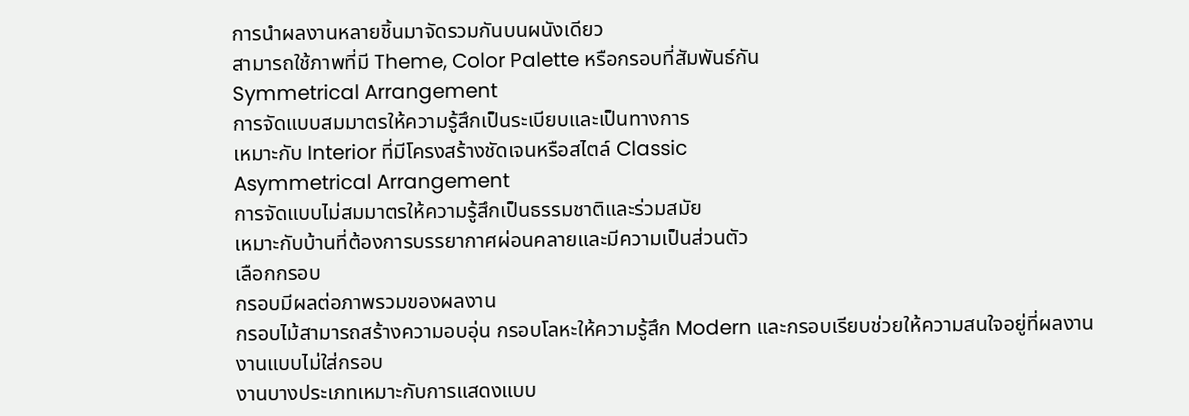การนำผลงานหลายชิ้นมาจัดรวมกันบนผนังเดียว
สามารถใช้ภาพที่มี Theme, Color Palette หรือกรอบที่สัมพันธ์กัน
Symmetrical Arrangement
การจัดแบบสมมาตรให้ความรู้สึกเป็นระเบียบและเป็นทางการ
เหมาะกับ Interior ที่มีโครงสร้างชัดเจนหรือสไตล์ Classic
Asymmetrical Arrangement
การจัดแบบไม่สมมาตรให้ความรู้สึกเป็นธรรมชาติและร่วมสมัย
เหมาะกับบ้านที่ต้องการบรรยากาศผ่อนคลายและมีความเป็นส่วนตัว
เลือกกรอบ
กรอบมีผลต่อภาพรวมของผลงาน
กรอบไม้สามารถสร้างความอบอุ่น กรอบโลหะให้ความรู้สึก Modern และกรอบเรียบช่วยให้ความสนใจอยู่ที่ผลงาน
งานแบบไม่ใส่กรอบ
งานบางประเภทเหมาะกับการแสดงแบบ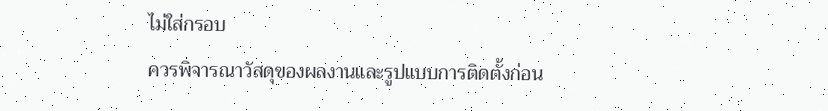ไม่ใส่กรอบ
ควรพิจารณาวัสดุของผลงานและรูปแบบการติดตั้งก่อน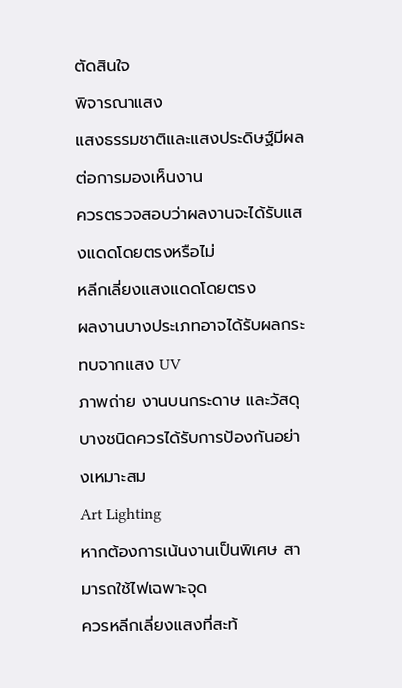ตัดสินใจ
พิจารณาแสง
แสงธรรมชาติและแสงประดิษฐ์มีผลต่อการมองเห็นงาน
ควรตรวจสอบว่าผลงานจะได้รับแสงแดดโดยตรงหรือไม่
หลีกเลี่ยงแสงแดดโดยตรง
ผลงานบางประเภทอาจได้รับผลกระทบจากแสง UV
ภาพถ่าย งานบนกระดาษ และวัสดุบางชนิดควรได้รับการป้องกันอย่างเหมาะสม
Art Lighting
หากต้องการเน้นงานเป็นพิเศษ สามารถใช้ไฟเฉพาะจุด
ควรหลีกเลี่ยงแสงที่สะท้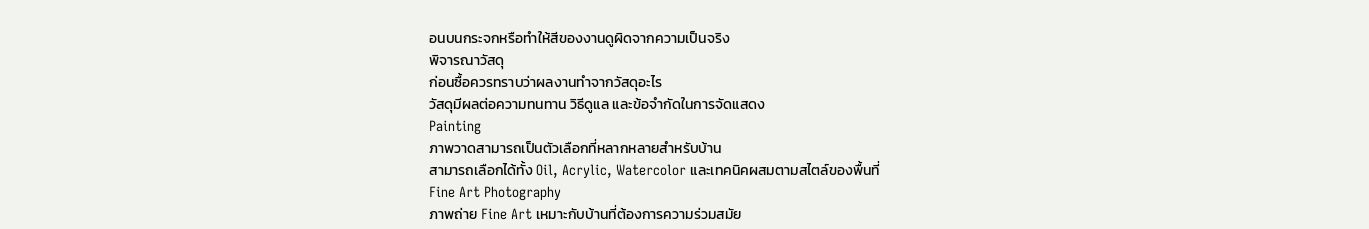อนบนกระจกหรือทำให้สีของงานดูผิดจากความเป็นจริง
พิจารณาวัสดุ
ก่อนซื้อควรทราบว่าผลงานทำจากวัสดุอะไร
วัสดุมีผลต่อความทนทาน วิธีดูแล และข้อจำกัดในการจัดแสดง
Painting
ภาพวาดสามารถเป็นตัวเลือกที่หลากหลายสำหรับบ้าน
สามารถเลือกได้ทั้ง Oil, Acrylic, Watercolor และเทคนิคผสมตามสไตล์ของพื้นที่
Fine Art Photography
ภาพถ่าย Fine Art เหมาะกับบ้านที่ต้องการความร่วมสมัย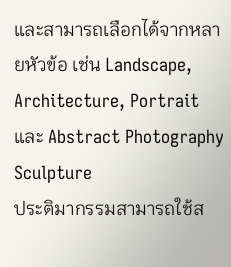และสามารถเลือกได้จากหลายหัวข้อ เช่น Landscape, Architecture, Portrait และ Abstract Photography
Sculpture
ประติมากรรมสามารถใช้ส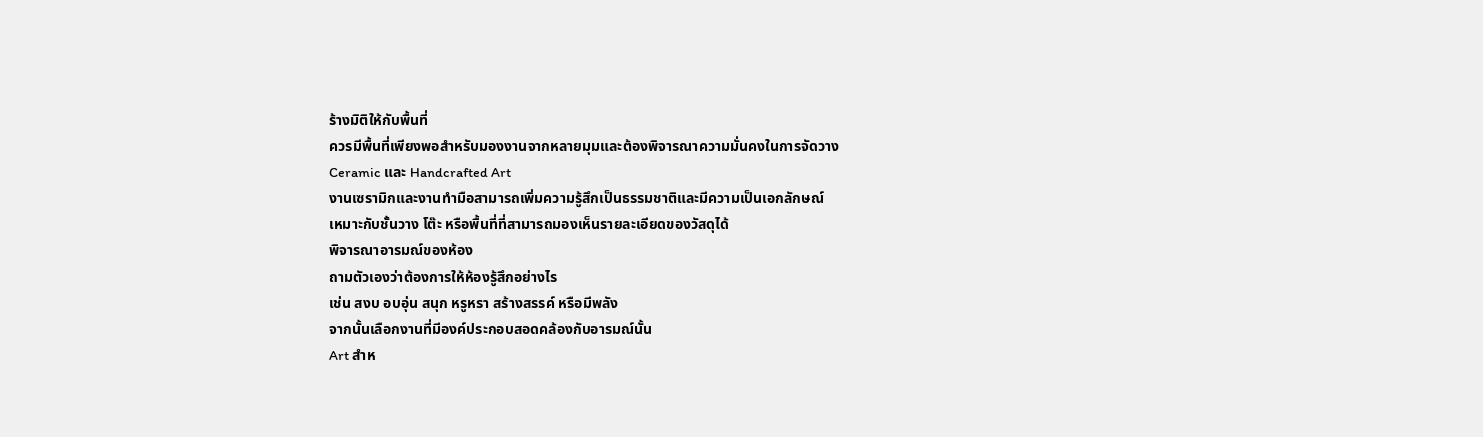ร้างมิติให้กับพื้นที่
ควรมีพื้นที่เพียงพอสำหรับมองงานจากหลายมุมและต้องพิจารณาความมั่นคงในการจัดวาง
Ceramic และ Handcrafted Art
งานเซรามิกและงานทำมือสามารถเพิ่มความรู้สึกเป็นธรรมชาติและมีความเป็นเอกลักษณ์
เหมาะกับชั้นวาง โต๊ะ หรือพื้นที่ที่สามารถมองเห็นรายละเอียดของวัสดุได้
พิจารณาอารมณ์ของห้อง
ถามตัวเองว่าต้องการให้ห้องรู้สึกอย่างไร
เช่น สงบ อบอุ่น สนุก หรูหรา สร้างสรรค์ หรือมีพลัง
จากนั้นเลือกงานที่มีองค์ประกอบสอดคล้องกับอารมณ์นั้น
Art สำห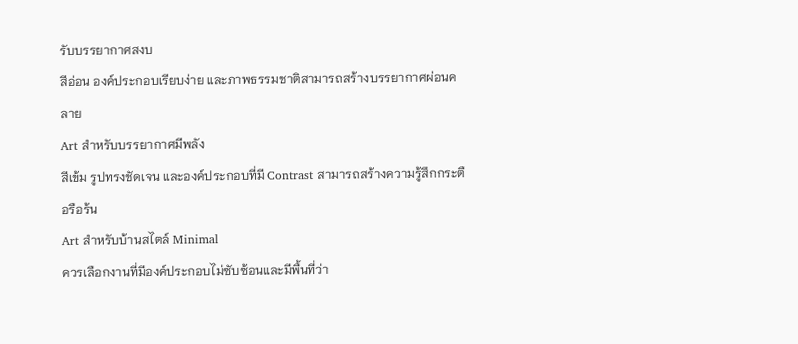รับบรรยากาศสงบ
สีอ่อน องค์ประกอบเรียบง่าย และภาพธรรมชาติสามารถสร้างบรรยากาศผ่อนคลาย
Art สำหรับบรรยากาศมีพลัง
สีเข้ม รูปทรงชัดเจน และองค์ประกอบที่มี Contrast สามารถสร้างความรู้สึกกระตือรือร้น
Art สำหรับบ้านสไตล์ Minimal
ควรเลือกงานที่มีองค์ประกอบไม่ซับซ้อนและมีพื้นที่ว่า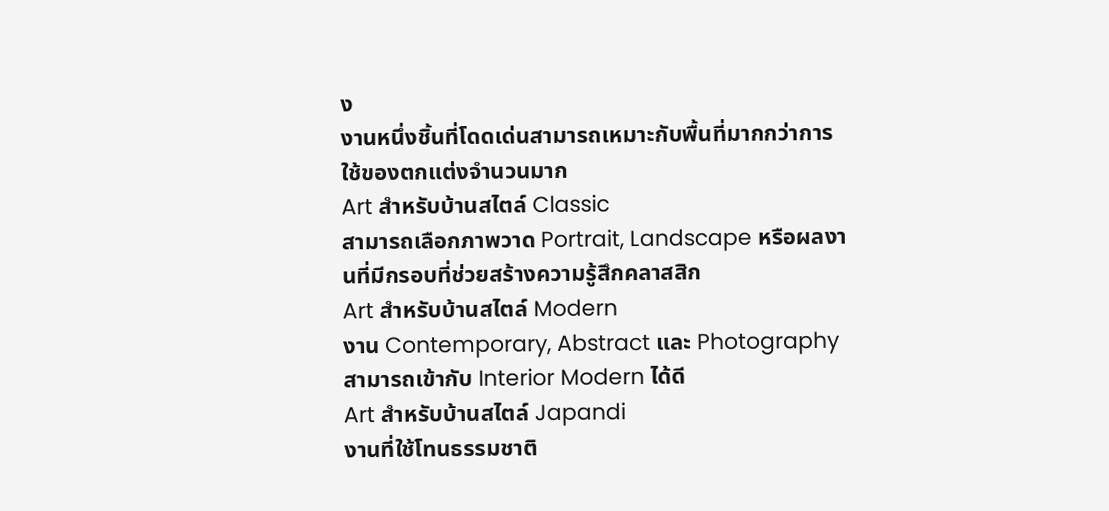ง
งานหนึ่งชิ้นที่โดดเด่นสามารถเหมาะกับพื้นที่มากกว่าการใช้ของตกแต่งจำนวนมาก
Art สำหรับบ้านสไตล์ Classic
สามารถเลือกภาพวาด Portrait, Landscape หรือผลงานที่มีกรอบที่ช่วยสร้างความรู้สึกคลาสสิก
Art สำหรับบ้านสไตล์ Modern
งาน Contemporary, Abstract และ Photography สามารถเข้ากับ Interior Modern ได้ดี
Art สำหรับบ้านสไตล์ Japandi
งานที่ใช้โทนธรรมชาติ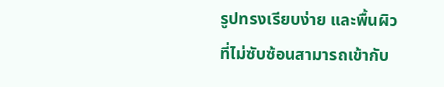รูปทรงเรียบง่าย และพื้นผิวที่ไม่ซับซ้อนสามารถเข้ากับ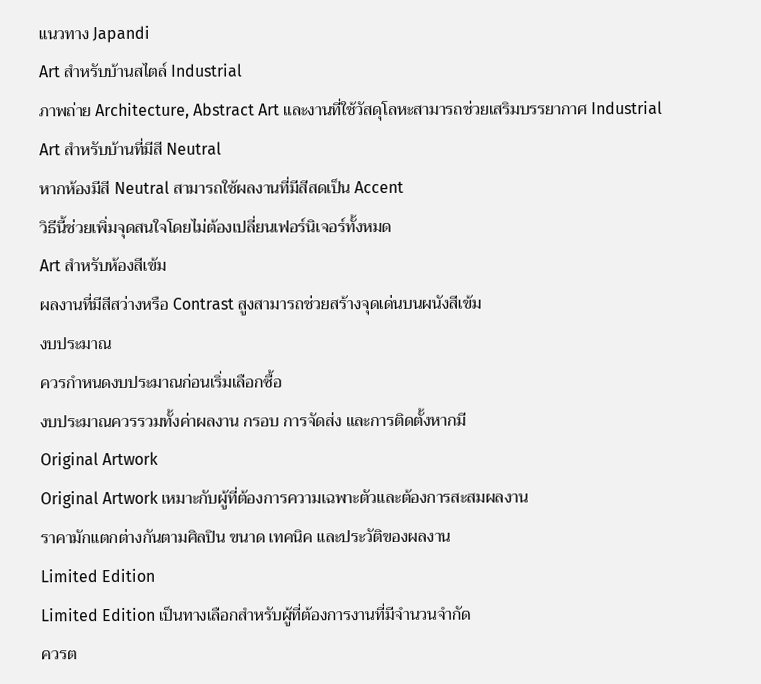แนวทาง Japandi
Art สำหรับบ้านสไตล์ Industrial
ภาพถ่าย Architecture, Abstract Art และงานที่ใช้วัสดุโลหะสามารถช่วยเสริมบรรยากาศ Industrial
Art สำหรับบ้านที่มีสี Neutral
หากห้องมีสี Neutral สามารถใช้ผลงานที่มีสีสดเป็น Accent
วิธีนี้ช่วยเพิ่มจุดสนใจโดยไม่ต้องเปลี่ยนเฟอร์นิเจอร์ทั้งหมด
Art สำหรับห้องสีเข้ม
ผลงานที่มีสีสว่างหรือ Contrast สูงสามารถช่วยสร้างจุดเด่นบนผนังสีเข้ม
งบประมาณ
ควรกำหนดงบประมาณก่อนเริ่มเลือกซื้อ
งบประมาณควรรวมทั้งค่าผลงาน กรอบ การจัดส่ง และการติดตั้งหากมี
Original Artwork
Original Artwork เหมาะกับผู้ที่ต้องการความเฉพาะตัวและต้องการสะสมผลงาน
ราคามักแตกต่างกันตามศิลปิน ขนาด เทคนิค และประวัติของผลงาน
Limited Edition
Limited Edition เป็นทางเลือกสำหรับผู้ที่ต้องการงานที่มีจำนวนจำกัด
ควรต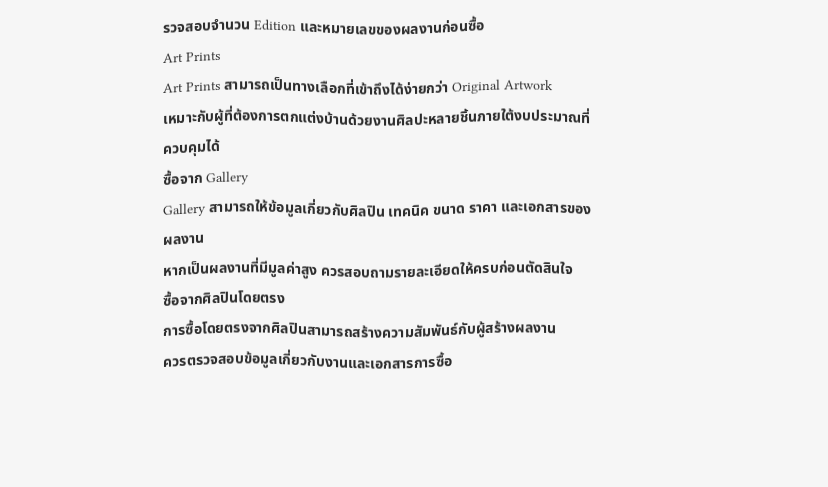รวจสอบจำนวน Edition และหมายเลขของผลงานก่อนซื้อ
Art Prints
Art Prints สามารถเป็นทางเลือกที่เข้าถึงได้ง่ายกว่า Original Artwork
เหมาะกับผู้ที่ต้องการตกแต่งบ้านด้วยงานศิลปะหลายชิ้นภายใต้งบประมาณที่ควบคุมได้
ซื้อจาก Gallery
Gallery สามารถให้ข้อมูลเกี่ยวกับศิลปิน เทคนิค ขนาด ราคา และเอกสารของผลงาน
หากเป็นผลงานที่มีมูลค่าสูง ควรสอบถามรายละเอียดให้ครบก่อนตัดสินใจ
ซื้อจากศิลปินโดยตรง
การซื้อโดยตรงจากศิลปินสามารถสร้างความสัมพันธ์กับผู้สร้างผลงาน
ควรตรวจสอบข้อมูลเกี่ยวกับงานและเอกสารการซื้อ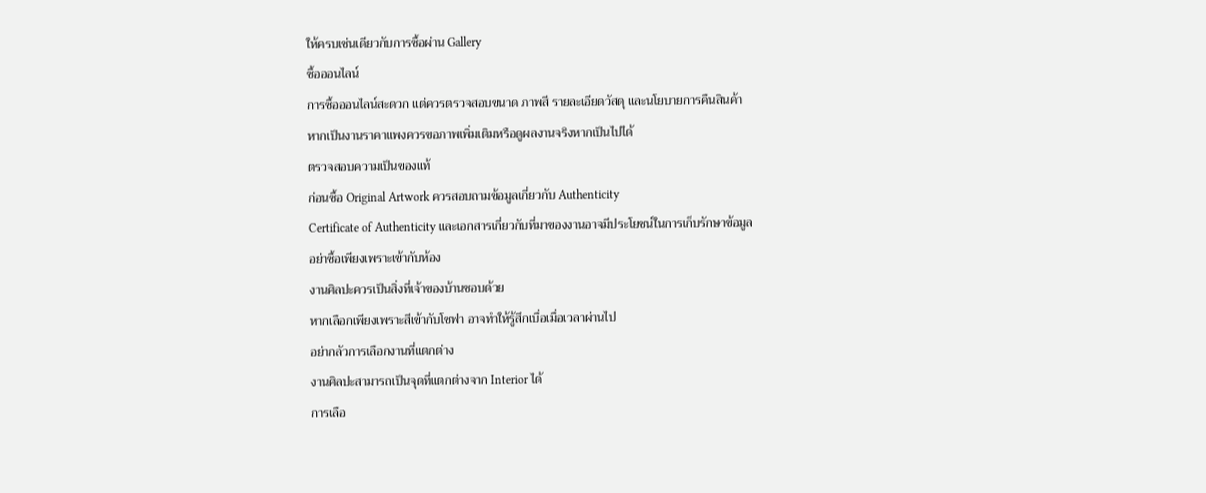ให้ครบเช่นเดียวกับการซื้อผ่าน Gallery
ซื้อออนไลน์
การซื้อออนไลน์สะดวก แต่ควรตรวจสอบขนาด ภาพสี รายละเอียดวัสดุ และนโยบายการคืนสินค้า
หากเป็นงานราคาแพงควรขอภาพเพิ่มเติมหรือดูผลงานจริงหากเป็นไปได้
ตรวจสอบความเป็นของแท้
ก่อนซื้อ Original Artwork ควรสอบถามข้อมูลเกี่ยวกับ Authenticity
Certificate of Authenticity และเอกสารเกี่ยวกับที่มาของงานอาจมีประโยชน์ในการเก็บรักษาข้อมูล
อย่าซื้อเพียงเพราะเข้ากับห้อง
งานศิลปะควรเป็นสิ่งที่เจ้าของบ้านชอบด้วย
หากเลือกเพียงเพราะสีเข้ากับโซฟา อาจทำให้รู้สึกเบื่อเมื่อเวลาผ่านไป
อย่ากลัวการเลือกงานที่แตกต่าง
งานศิลปะสามารถเป็นจุดที่แตกต่างจาก Interior ได้
การเลือ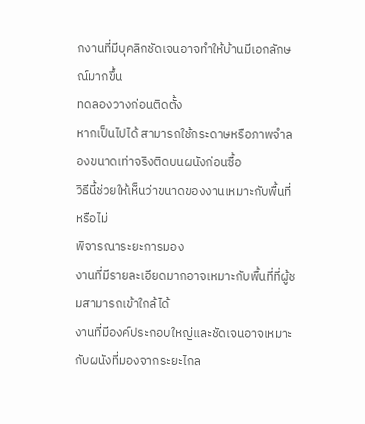กงานที่มีบุคลิกชัดเจนอาจทำให้บ้านมีเอกลักษณ์มากขึ้น
ทดลองวางก่อนติดตั้ง
หากเป็นไปได้ สามารถใช้กระดาษหรือภาพจำลองขนาดเท่าจริงติดบนผนังก่อนซื้อ
วิธีนี้ช่วยให้เห็นว่าขนาดของงานเหมาะกับพื้นที่หรือไม่
พิจารณาระยะการมอง
งานที่มีรายละเอียดมากอาจเหมาะกับพื้นที่ที่ผู้ชมสามารถเข้าใกล้ได้
งานที่มีองค์ประกอบใหญ่และชัดเจนอาจเหมาะกับผนังที่มองจากระยะไกล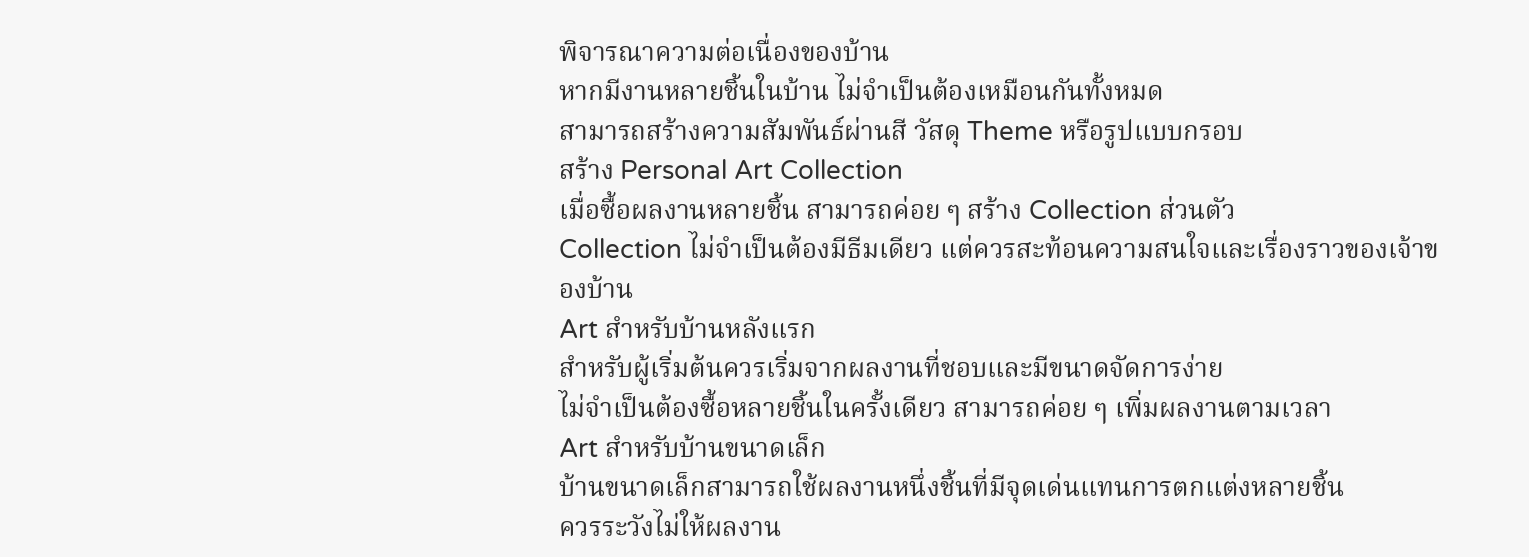พิจารณาความต่อเนื่องของบ้าน
หากมีงานหลายชิ้นในบ้าน ไม่จำเป็นต้องเหมือนกันทั้งหมด
สามารถสร้างความสัมพันธ์ผ่านสี วัสดุ Theme หรือรูปแบบกรอบ
สร้าง Personal Art Collection
เมื่อซื้อผลงานหลายชิ้น สามารถค่อย ๆ สร้าง Collection ส่วนตัว
Collection ไม่จำเป็นต้องมีธีมเดียว แต่ควรสะท้อนความสนใจและเรื่องราวของเจ้าของบ้าน
Art สำหรับบ้านหลังแรก
สำหรับผู้เริ่มต้นควรเริ่มจากผลงานที่ชอบและมีขนาดจัดการง่าย
ไม่จำเป็นต้องซื้อหลายชิ้นในครั้งเดียว สามารถค่อย ๆ เพิ่มผลงานตามเวลา
Art สำหรับบ้านขนาดเล็ก
บ้านขนาดเล็กสามารถใช้ผลงานหนึ่งชิ้นที่มีจุดเด่นแทนการตกแต่งหลายชิ้น
ควรระวังไม่ให้ผลงาน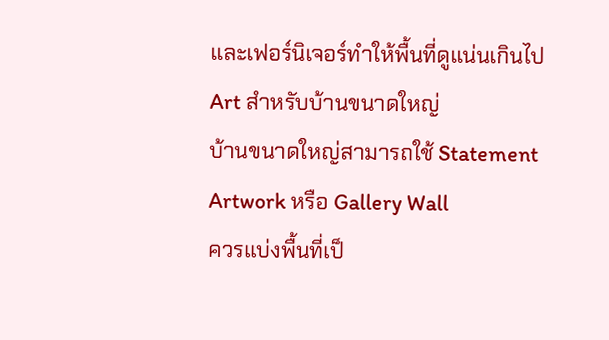และเฟอร์นิเจอร์ทำให้พื้นที่ดูแน่นเกินไป
Art สำหรับบ้านขนาดใหญ่
บ้านขนาดใหญ่สามารถใช้ Statement Artwork หรือ Gallery Wall
ควรแบ่งพื้นที่เป็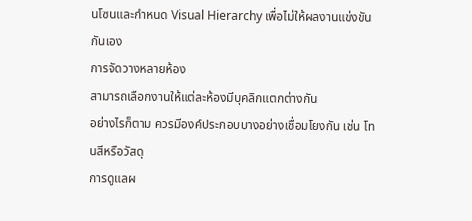นโซนและกำหนด Visual Hierarchy เพื่อไม่ให้ผลงานแข่งขันกันเอง
การจัดวางหลายห้อง
สามารถเลือกงานให้แต่ละห้องมีบุคลิกแตกต่างกัน
อย่างไรก็ตาม ควรมีองค์ประกอบบางอย่างเชื่อมโยงกัน เช่น โทนสีหรือวัสดุ
การดูแลผ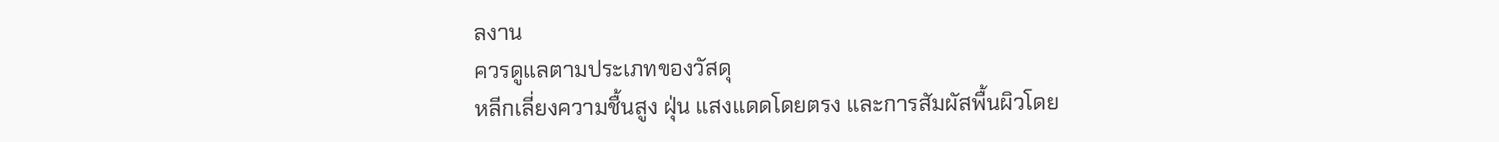ลงาน
ควรดูแลตามประเภทของวัสดุ
หลีกเลี่ยงความชื้นสูง ฝุ่น แสงแดดโดยตรง และการสัมผัสพื้นผิวโดย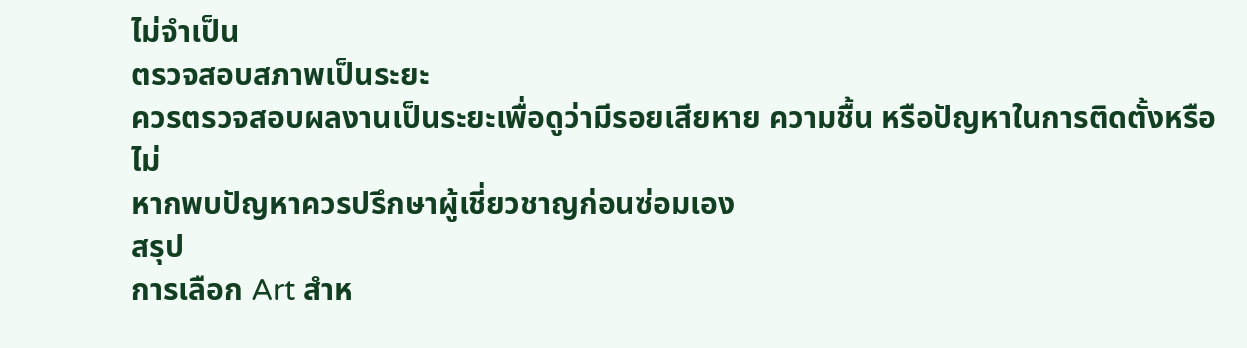ไม่จำเป็น
ตรวจสอบสภาพเป็นระยะ
ควรตรวจสอบผลงานเป็นระยะเพื่อดูว่ามีรอยเสียหาย ความชื้น หรือปัญหาในการติดตั้งหรือไม่
หากพบปัญหาควรปรึกษาผู้เชี่ยวชาญก่อนซ่อมเอง
สรุป
การเลือก Art สำห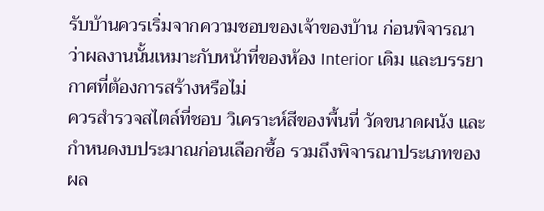รับบ้านควรเริ่มจากความชอบของเจ้าของบ้าน ก่อนพิจารณาว่าผลงานนั้นเหมาะกับหน้าที่ของห้อง Interior เดิม และบรรยากาศที่ต้องการสร้างหรือไม่
ควรสำรวจสไตล์ที่ชอบ วิเคราะห์สีของพื้นที่ วัดขนาดผนัง และกำหนดงบประมาณก่อนเลือกซื้อ รวมถึงพิจารณาประเภทของผล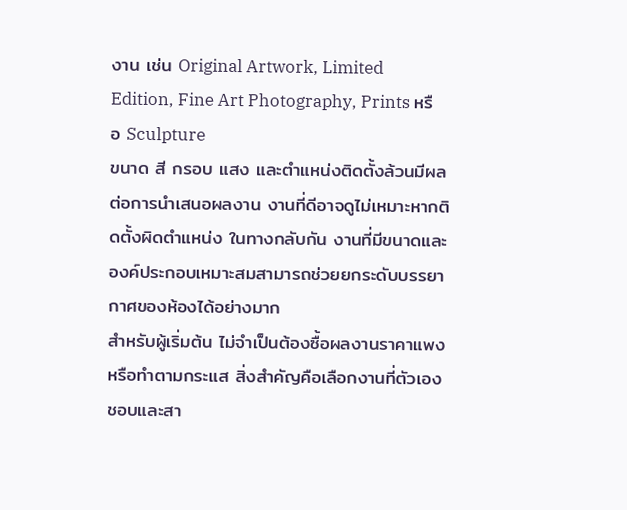งาน เช่น Original Artwork, Limited Edition, Fine Art Photography, Prints หรือ Sculpture
ขนาด สี กรอบ แสง และตำแหน่งติดตั้งล้วนมีผลต่อการนำเสนอผลงาน งานที่ดีอาจดูไม่เหมาะหากติดตั้งผิดตำแหน่ง ในทางกลับกัน งานที่มีขนาดและองค์ประกอบเหมาะสมสามารถช่วยยกระดับบรรยากาศของห้องได้อย่างมาก
สำหรับผู้เริ่มต้น ไม่จำเป็นต้องซื้อผลงานราคาแพงหรือทำตามกระแส สิ่งสำคัญคือเลือกงานที่ตัวเองชอบและสา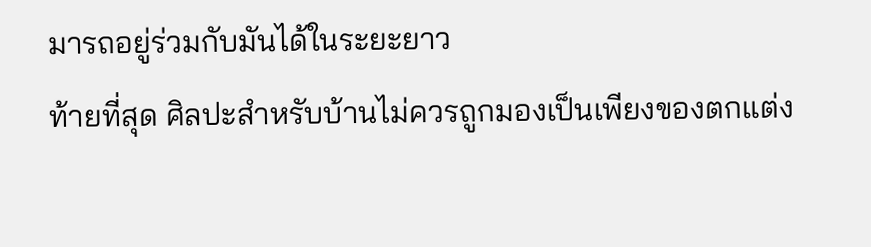มารถอยู่ร่วมกับมันได้ในระยะยาว
ท้ายที่สุด ศิลปะสำหรับบ้านไม่ควรถูกมองเป็นเพียงของตกแต่ง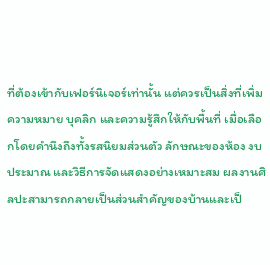ที่ต้องเข้ากับเฟอร์นิเจอร์เท่านั้น แต่ควรเป็นสิ่งที่เพิ่มความหมาย บุคลิก และความรู้สึกให้กับพื้นที่ เมื่อเลือกโดยคำนึงถึงทั้งรสนิยมส่วนตัว ลักษณะของห้อง งบประมาณ และวิธีการจัดแสดงอย่างเหมาะสม ผลงานศิลปะสามารถกลายเป็นส่วนสำคัญของบ้านและเป็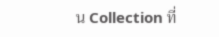น Collection ที่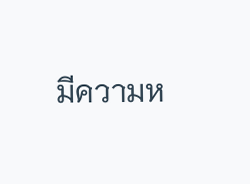มีความห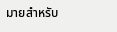มายสำหรับ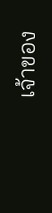เจ้าของ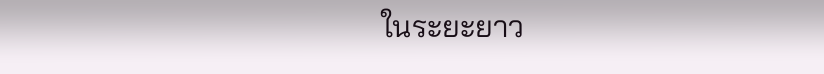ในระยะยาว